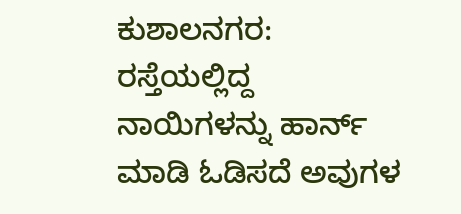ಕುಶಾಲನಗರ: ರಸ್ತೆಯಲ್ಲಿದ್ದ ನಾಯಿಗಳನ್ನು ಹಾರ್ನ್ ಮಾಡಿ ಓಡಿಸದೆ ಅವುಗಳ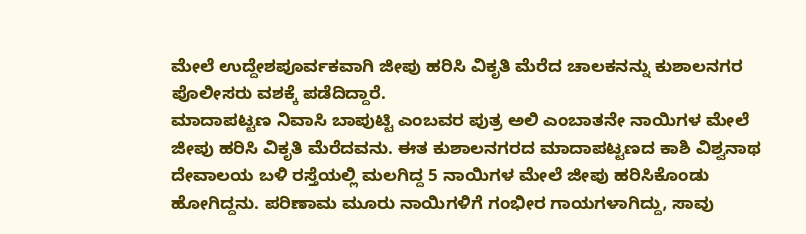ಮೇಲೆ ಉದ್ದೇಶಪೂರ್ವಕವಾಗಿ ಜೀಪು ಹರಿಸಿ ವಿಕೃತಿ ಮೆರೆದ ಚಾಲಕನನ್ನು ಕುಶಾಲನಗರ ಪೊಲೀಸರು ವಶಕ್ಕೆ ಪಡೆದಿದ್ದಾರೆ.
ಮಾದಾಪಟ್ಟಣ ನಿವಾಸಿ ಬಾಪುಟ್ಟಿ ಎಂಬವರ ಪುತ್ರ ಅಲಿ ಎಂಬಾತನೇ ನಾಯಿಗಳ ಮೇಲೆ ಜೀಪು ಹರಿಸಿ ವಿಕೃತಿ ಮೆರೆದವನು. ಈತ ಕುಶಾಲನಗರದ ಮಾದಾಪಟ್ಟಣದ ಕಾಶಿ ವಿಶ್ವನಾಥ ದೇವಾಲಯ ಬಳಿ ರಸ್ತೆಯಲ್ಲಿ ಮಲಗಿದ್ದ 5 ನಾಯಿಗಳ ಮೇಲೆ ಜೀಪು ಹರಿಸಿಕೊಂಡು ಹೋಗಿದ್ದನು. ಪರಿಣಾಮ ಮೂರು ನಾಯಿಗಳಿಗೆ ಗಂಭೀರ ಗಾಯಗಳಾಗಿದ್ದು, ಸಾವು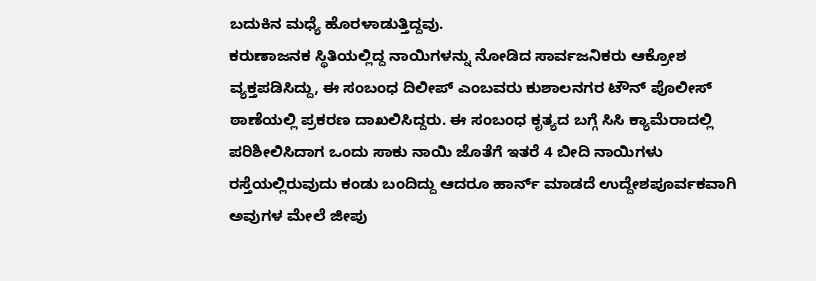ಬದುಕಿನ ಮಧ್ಯೆ ಹೊರಳಾಡುತ್ತಿದ್ದವು.
ಕರುಣಾಜನಕ ಸ್ಥಿತಿಯಲ್ಲಿದ್ದ ನಾಯಿಗಳನ್ನು ನೋಡಿದ ಸಾರ್ವಜನಿಕರು ಆಕ್ರೋಶ ವ್ಯಕ್ತಪಡಿಸಿದ್ದು, ಈ ಸಂಬಂಧ ದಿಲೀಪ್ ಎಂಬವರು ಕುಶಾಲನಗರ ಟೌನ್ ಪೊಲೀಸ್ ಠಾಣೆಯಲ್ಲಿ ಪ್ರಕರಣ ದಾಖಲಿಸಿದ್ದರು. ಈ ಸಂಬಂಧ ಕೃತ್ಯದ ಬಗ್ಗೆ ಸಿಸಿ ಕ್ಯಾಮೆರಾದಲ್ಲಿ ಪರಿಶೀಲಿಸಿದಾಗ ಒಂದು ಸಾಕು ನಾಯಿ ಜೊತೆಗೆ ಇತರೆ 4 ಬೀದಿ ನಾಯಿಗಳು ರಸ್ತೆಯಲ್ಲಿರುವುದು ಕಂಡು ಬಂದಿದ್ದು ಆದರೂ ಹಾರ್ನ್ ಮಾಡದೆ ಉದ್ದೇಶಪೂರ್ವಕವಾಗಿ ಅವುಗಳ ಮೇಲೆ ಜೀಪು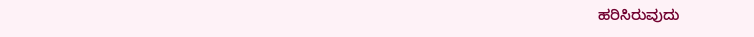ಹರಿಸಿರುವುದು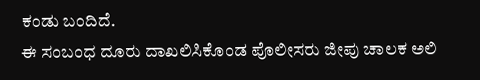ಕಂಡು ಬಂದಿದೆ.
ಈ ಸಂಬಂಧ ದೂರು ದಾಖಲಿಸಿಕೊಂಡ ಪೊಲೀಸರು ಜೀಪು ಚಾಲಕ ಅಲಿ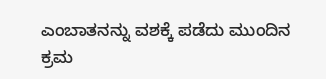ಎಂಬಾತನನ್ನು ವಶಕ್ಕೆ ಪಡೆದು ಮುಂದಿನ ಕ್ರಮ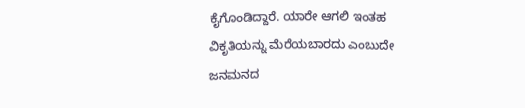ಕೈಗೊಂಡಿದ್ದಾರೆ. ಯಾರೇ ಆಗಲಿ ಇಂತಹ ವಿಕೃತಿಯನ್ನು ಮೆರೆಯಬಾರದು ಎಂಬುದೇ ಜನಮನದ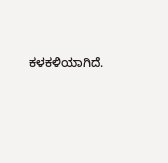ಕಳಕಳಿಯಾಗಿದೆ.